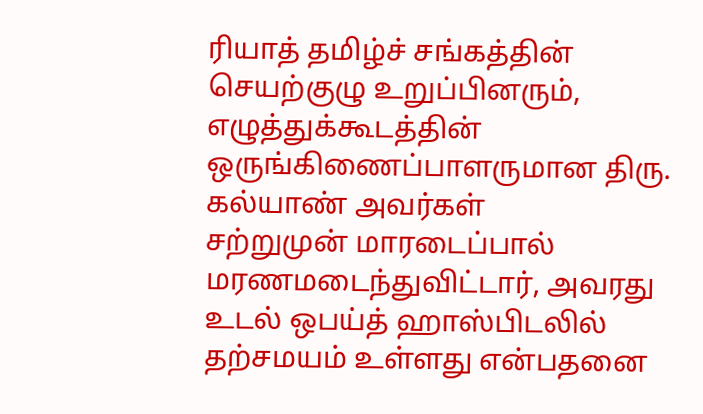ரியாத் தமிழ்ச் சங்கத்தின் செயற்குழு உறுப்பினரும், எழுத்துக்கூடத்தின் ஒருங்கிணைப்பாளருமான திரு. கல்யாண் அவர்கள்
சற்றுமுன் மாரடைப்பால் மரணமடைந்துவிட்டார், அவரது உடல் ஒபய்த் ஹாஸ்பிடலில்
தற்சமயம் உள்ளது என்பதனை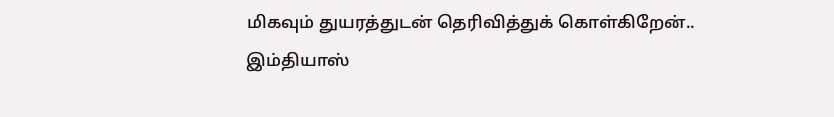மிகவும் துயரத்துடன் தெரிவித்துக் கொள்கிறேன்..
இம்தியாஸ்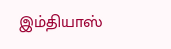இம்தியாஸ்